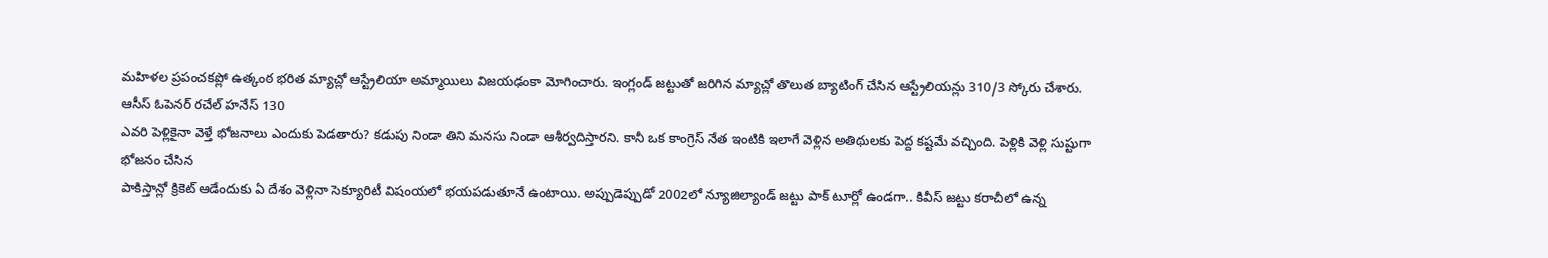మహిళల ప్రపంచకప్లో ఉత్కంఠ భరిత మ్యాచ్లో ఆస్ట్రేలియా అమ్మాయిలు విజయఢంకా మోగించారు. ఇంగ్లండ్ జట్టుతో జరిగిన మ్యాచ్లో తొలుత బ్యాటింగ్ చేసిన ఆస్ట్రేలియన్లు 310/3 స్కోరు చేశారు. ఆసీస్ ఓపెనర్ రచేల్ హనేస్ 130
ఎవరి పెళ్లికైనా వెళ్తే భోజనాలు ఎందుకు పెడతారు? కడుపు నిండా తిని మనసు నిండా ఆశీర్వదిస్తారని. కానీ ఒక కాంగ్రెస్ నేత ఇంటికి ఇలాగే వెళ్లిన అతిథులకు పెద్ద కష్టమే వచ్చింది. పెళ్లికి వెళ్లి సుష్టుగా భోజనం చేసిన
పాకిస్తాన్లో క్రికెట్ ఆడేందుకు ఏ దేశం వెళ్లినా సెక్యూరిటీ విషంయలో భయపడుతూనే ఉంటాయి. అప్పుడెప్పుడో 2002లో న్యూజిల్యాండ్ జట్టు పాక్ టూర్లో ఉండగా.. కివీస్ జట్టు కరాచీలో ఉన్న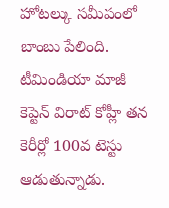హోటల్కు సమీపంలో బాంబు పేలింది.
టీమిండియా మాజీ కెప్టెన్ విరాట్ కోహ్లీ తన కెరీర్లో 100వ టెస్టు ఆడుతున్నాడు.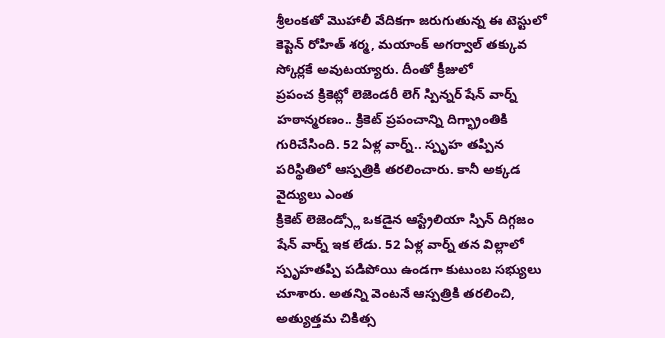శ్రీలంకతో మొహాలీ వేదికగా జరుగుతున్న ఈ టెస్టులో కెప్టెన్ రోహిత్ శర్మ, మయాంక్ అగర్వాల్ తక్కువ స్కోర్లకే అవుటయ్యారు. దీంతో క్రీజులో
ప్రపంచ క్రికెట్లో లెజెండరీ లెగ్ స్పిన్నర్ షేన్ వార్న్ హఠాన్మరణం.. క్రికెట్ ప్రపంచాన్ని దిగ్భ్రాంతికి గురిచేసింది. 52 ఏళ్ల వార్న్.. స్పృహ తప్పిన పరిస్థితిలో ఆస్పత్రికి తరలించారు. కానీ అక్కడ వైద్యులు ఎంత
క్రికెట్ లెజెండ్స్లో ఒకడైన ఆస్ట్రేలియా స్పిన్ దిగ్గజం షేన్ వార్న్ ఇక లేడు. 52 ఏళ్ల వార్న్ తన విల్లాలో స్పృహతప్పి పడిపోయి ఉండగా కుటుంబ సభ్యులు చూశారు. అతన్ని వెంటనే ఆస్పత్రికి తరలించి, అత్యుత్తమ చికిత్స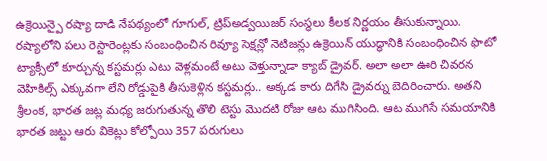ఉక్రెయిన్పై రష్యా దాడి నేపథ్యంలో గూగుల్, ట్రిప్అడ్వయిజర్ సంస్థలు కీలక నిర్ణయం తీసుకున్నాయి. రష్యాలోని పలు రెస్టారెంట్లకు సంబంధించిన రివ్యూ సెక్షన్లో నెటిజన్లు ఉక్రెయిన్ యుద్ధానికి సంబంధించిన ఫొటో
ట్యాక్సీలో కూర్చున్న కస్టమర్లు ఎటు వెళ్లమంటే అటు వెళ్తున్నాడా క్యాబ్ డ్రైవర్. అలా అలా ఊరి చివరన వెహికిల్స్ ఎక్కువగా లేని రోడ్డుపైకి తీసుకెళ్లిన కస్టమర్లు.. అక్కడ కారు దిగేసి డ్రైవర్ను బెదిరించారు. అతని
శ్రీలంక, భారత జట్ల మధ్య జరుగుతున్న తొలి టెస్టు మొదటి రోజు ఆట ముగిసింది. ఆట ముగిసే సమయానికి భారత జట్టు ఆరు వికెట్లు కోల్పోయి 357 పరుగులు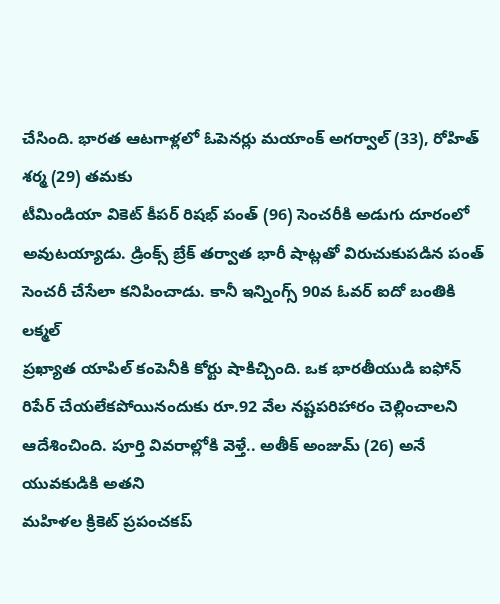చేసింది. భారత ఆటగాళ్లలో ఓపెనర్లు మయాంక్ అగర్వాల్ (33), రోహిత్ శర్మ (29) తమకు
టీమిండియా వికెట్ కీపర్ రిషభ్ పంత్ (96) సెంచరీకి అడుగు దూరంలో అవుటయ్యాడు. డ్రింక్స్ బ్రేక్ తర్వాత భారీ షాట్లతో విరుచుకుపడిన పంత్ సెంచరీ చేసేలా కనిపించాడు. కానీ ఇన్నింగ్స్ 90వ ఓవర్ ఐదో బంతికి లక్మల్
ప్రఖ్యాత యాపిల్ కంపెనీకి కోర్టు షాకిచ్చింది. ఒక భారతీయుడి ఐఫోన్ రిపేర్ చేయలేకపోయినందుకు రూ.92 వేల నష్టపరిహారం చెల్లించాలని ఆదేశించింది. పూర్తి వివరాల్లోకి వెళ్తే.. అతీక్ అంజుమ్ (26) అనే యువకుడికి అతని
మహిళల క్రికెట్ ప్రపంచకప్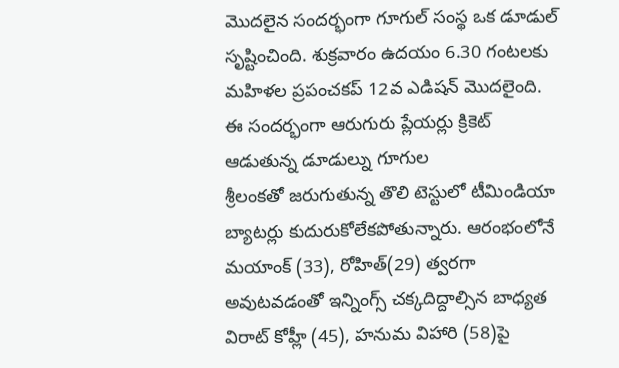మొదలైన సందర్భంగా గూగుల్ సంస్థ ఒక డూడుల్ సృష్టించింది. శుక్రవారం ఉదయం 6.30 గంటలకు మహిళల ప్రపంచకప్ 12వ ఎడిషన్ మొదలైంది. ఈ సందర్భంగా ఆరుగురు ప్లేయర్లు క్రికెట్ ఆడుతున్న డూడుల్ను గూగుల
శ్రీలంకతో జరుగుతున్న తొలి టెస్టులో టీమిండియా బ్యాటర్లు కుదురుకోలేకపోతున్నారు. ఆరంభంలోనే మయాంక్ (33), రోహిత్(29) త్వరగా అవుటవడంతో ఇన్నింగ్స్ చక్కదిద్దాల్సిన బాధ్యత విరాట్ కోహ్లీ (45), హనుమ విహారి (58)పై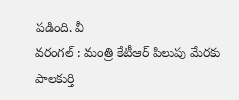పడింది. వీ
వరంగల్ : మంత్రి కేటీఆర్ పిలుపు మేరకు పాలకుర్తి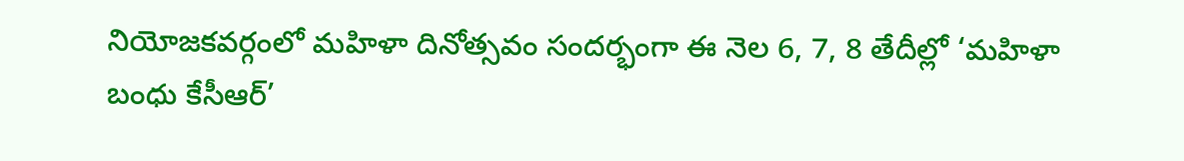నియోజకవర్గంలో మహిళా దినోత్సవం సందర్భంగా ఈ నెల 6, 7, 8 తేదీల్లో ‘మహిళా బంధు కేసీఆర్’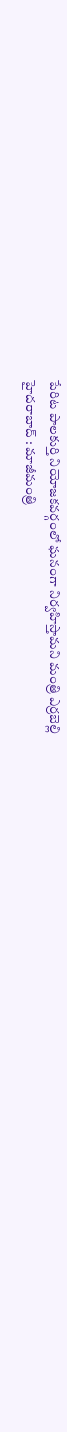పేరిట పాలకుర్తి నియోజకవర్గంలో ఘనంగా నిర్వహిస్తామని మంత్రి ఎర్రబెల్లి
హైదరాబాద్ : మాజీమంత్రి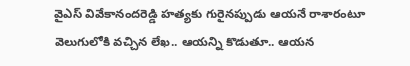వైఎస్ వివేకానందరెడ్డి హత్యకు గురైనప్పుడు ఆయనే రాశారంటూ వెలుగులోకి వచ్చిన లేఖ.. ఆయన్ని కొడుతూ.. ఆయన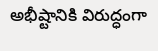అభీష్టానికి విరుద్ధంగా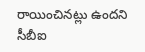రాయించినట్లు ఉందని సీబీఐ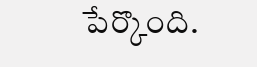పేర్కొంది.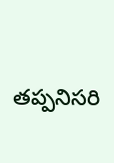తప్పనిసరి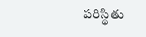పరిస్థితు